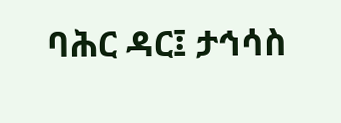ባሕር ዳር፤ ታኅሳስ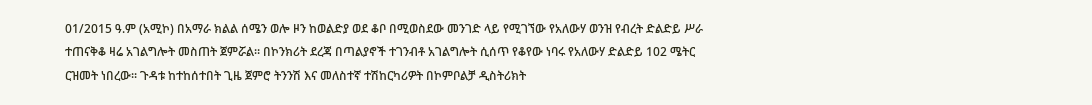01/2015 ዓ.ም (አሚኮ) በአማራ ክልል ሰሜን ወሎ ዞን ከወልድያ ወደ ቆቦ በሚወስደው መንገድ ላይ የሚገኘው የአለውሃ ወንዝ የብረት ድልድይ ሥራ ተጠናቅቆ ዛሬ አገልግሎት መስጠት ጀምሯል። በኮንክሪት ደረጃ በጣልያኖች ተገንብቶ አገልግሎት ሲሰጥ የቆየው ነባሩ የአለውሃ ድልድይ 102 ሜትር ርዝመት ነበረው፡፡ ጉዳቱ ከተከሰተበት ጊዜ ጀምሮ ትንንሽ እና መለስተኛ ተሽከርካሪዎት በኮምቦልቻ ዲስትሪክት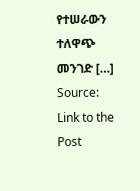የተሠራውን ተለዋጭ መንገድ […]
Source: Link to the Post